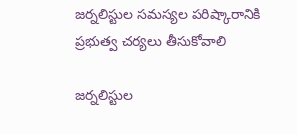జర్నలిస్టుల సమస్యల పరిష్కారానికి ప్రభుత్వ చర్యలు తీసుకోవాలి

జర్నలిస్టుల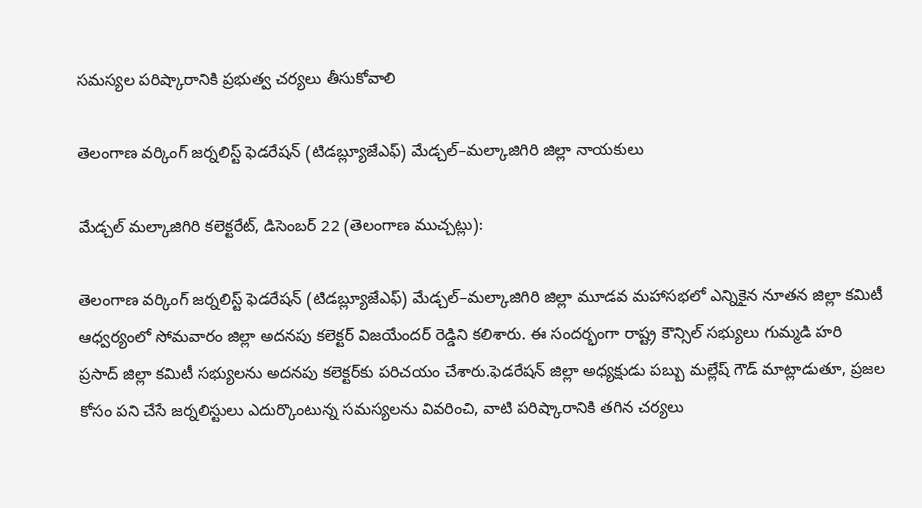సమస్యల పరిష్కారానికి ప్రభుత్వ చర్యలు తీసుకోవాలి

తెలంగాణ వర్కింగ్ జర్నలిస్ట్ ఫెడరేషన్ (టిడబ్ల్యూజేఎఫ్) మేడ్చల్–మల్కాజిగిరి జిల్లా నాయకులు

మేడ్చల్ మల్కాజిగిరి కలెక్టరేట్, డిసెంబర్ 22 (తెలంగాణ ముచ్చట్లు):

తెలంగాణ వర్కింగ్ జర్నలిస్ట్ ఫెడరేషన్ (టిడబ్ల్యూజేఎఫ్) మేడ్చల్–మల్కాజిగిరి జిల్లా మూడవ మహాసభలో ఎన్నికైన నూతన జిల్లా కమిటీ ఆధ్వర్యంలో సోమవారం జిల్లా అదనపు కలెక్టర్ విజయేందర్ రెడ్డిని కలిశారు. ఈ సందర్భంగా రాష్ట్ర కౌన్సిల్ సభ్యులు గుమ్మడి హరి ప్రసాద్ జిల్లా కమిటీ సభ్యులను అదనపు కలెక్టర్‌కు పరిచయం చేశారు.ఫెడరేషన్ జిల్లా అధ్యక్షుడు పబ్బు మల్లేష్ గౌడ్ మాట్లాడుతూ, ప్రజల కోసం పని చేసే జర్నలిస్టులు ఎదుర్కొంటున్న సమస్యలను వివరించి, వాటి పరిష్కారానికి తగిన చర్యలు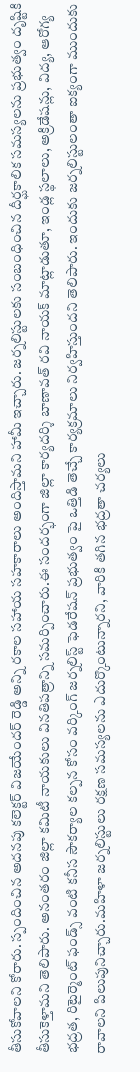తీసుకోవాలని కోరారు. స్పందించిన అదనపు కలెక్టర్ విజయేందర్ రెడ్డి అన్ని రకాల సహాయ సహకారాలు అందిస్తామని హామీ ఇచ్చారు. జర్నలిస్టులకు సంబంధించిన దీర్ఘకాలిక సమస్యలను ప్రభుత్వం దృష్టికి తీసుకెళ్తామని తెలిపారు. అనంతరం జిల్లా కమిటీ నాయకులు వినతిపత్రాన్ని సమర్పించారు.ఈ సందర్భంగా జిల్లా కార్యదర్శి బాణావత్ రవి నాయక్ మాట్లాడుతూ, ఇండ్ల స్థలాలు, అక్రిడేషన్లు, విద్య, ఆరోగ్య భద్రత, రిటైర్మెంట్ ఫండ్స్ వంటి కనీస సౌకర్యాల కల్పన కోసం వర్కింగ్ జర్నలిస్ట్ ఫెడరేషన్ ప్రభుత్వం పై ఒత్తిడి తెచ్చే కార్యక్రమాలు నిర్వహిస్తుందని తెలిపారు. ఇందుకు జర్నలిస్టులంతా ఐక్యంగా ముందుకు రావాలని పిలుపునిచ్చారు.మహిళా జర్నలిస్టులు రక్షణ సమస్యలను ఎదుర్కొంటున్నారని, వారికి తగిన భద్రతా చర్యలు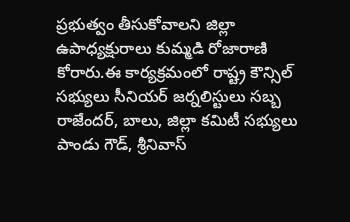ప్రభుత్వం తీసుకోవాలని జిల్లా ఉపాధ్యక్షురాలు కుమ్మడి రోజారాణి కోరారు.ఈ కార్యక్రమంలో రాష్ట్ర కౌన్సిల్ సభ్యులు సీనియర్ జర్నలిస్టులు సబ్బ రాజేందర్, బాలు, జిల్లా కమిటీ సభ్యులు పాండు గౌడ్, శ్రీనివాస్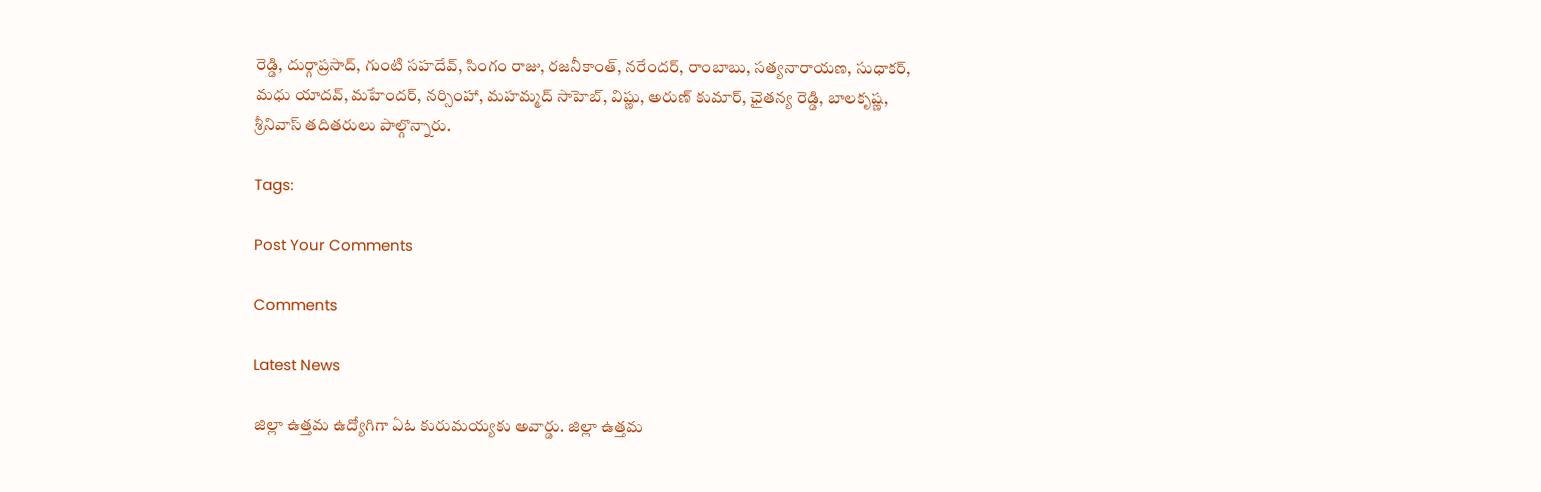రెడ్డి, దుర్గాప్రసాద్, గుంటి సహదేవ్, సింగం రాజు, రజనీకాంత్, నరేందర్, రాంబాబు, సత్యనారాయణ, సుధాకర్, మధు యాదవ్, మహేందర్, నర్సింహా, మహమ్మద్ సాహెబ్, విష్ణు, అరుణ్ కుమార్, ఛైతన్య రెడ్డి, బాలకృష్ణ, శ్రీనివాస్ తదితరులు పాల్గొన్నారు.

Tags:

Post Your Comments

Comments

Latest News

జిల్లా ఉత్తమ ఉద్యోగిగా ఏఓ కురుమయ్యకు అవార్డు. జిల్లా ఉత్తమ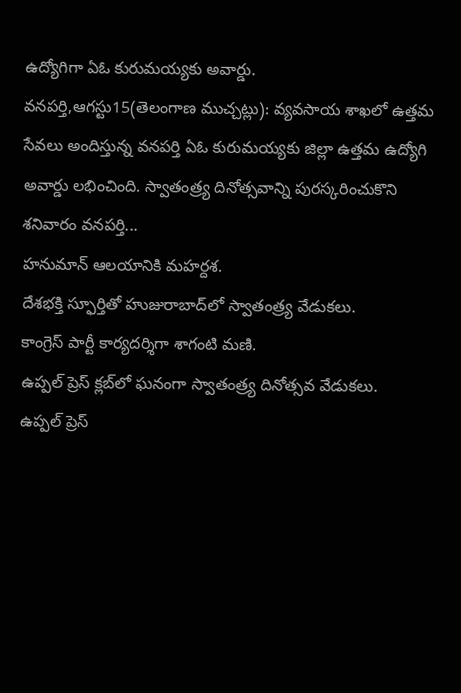ఉద్యోగిగా ఏఓ కురుమయ్యకు అవార్డు.
వనపర్తి,ఆగస్టు15(తెలంగాణ ముచ్చట్లు): వ్యవసాయ శాఖలో ఉత్తమ సేవలు అందిస్తున్న వనపర్తి ఏఓ కురుమయ్యకు జిల్లా ఉత్తమ ఉద్యోగి అవార్డు లభించింది. స్వాతంత్ర్య దినోత్సవాన్ని పురస్కరించుకొని శనివారం వనపర్తి...
హనుమాన్ ఆలయానికి మహర్దశ.
దేశభక్తి స్ఫూర్తితో హుజురాబాద్‌లో స్వాతంత్ర్య వేడుకలు.
కాంగ్రెస్ పార్టీ కార్యదర్శిగా శాగంటి మణి.
ఉప్పల్ ప్రెస్ క్లబ్‌లో ఘనంగా స్వాతంత్ర్య దినోత్సవ వేడుకలు.
ఉప్పల్ ప్రెస్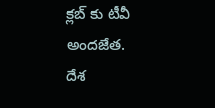క్లబ్‌ కు టీవీ అందజేత.
దేశ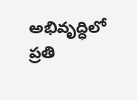అభివృద్ధిలో ప్రతి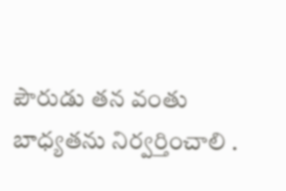పౌరుడు తన వంతు బాధ్యతను నిర్వర్తించాలి .